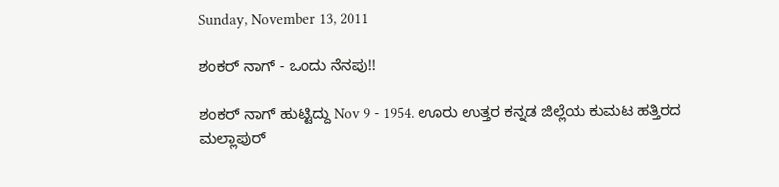Sunday, November 13, 2011

ಶಂಕರ್ ನಾಗ್ - ಒಂದು ನೆನಪು!!

ಶಂಕರ್ ನಾಗ್ ಹುಟ್ಟಿದ್ದು Nov 9 - 1954. ಊರು ಉತ್ತರ ಕನ್ನಡ ಜಿಲ್ಲೆಯ ಕುಮಟ ಹತ್ತಿರದ ಮಲ್ಲಾಪುರ್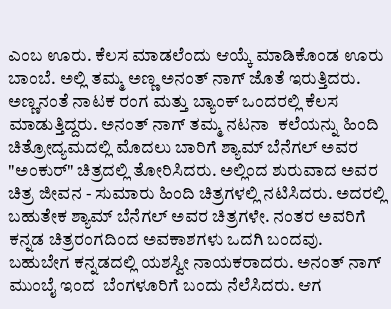ಎಂಬ ಊರು. ಕೆಲಸ ಮಾಡಲೆಂದು ಆಯ್ಕೆ ಮಾಡಿಕೊಂಡ ಊರು ಬಾಂಬೆ. ಅಲ್ಲಿ ತಮ್ಮ ಅಣ್ಣ ಅನಂತ್ ನಾಗ್ ಜೊತೆ ಇರುತ್ತಿದರು. ಅಣ್ಣನಂತೆ ನಾಟಕ ರಂಗ ಮತ್ತು ಬ್ಯಾಂಕ್ ಒಂದರಲ್ಲಿ ಕೆಲಸ  ಮಾಡುತ್ತಿದ್ದರು. ಅನಂತ್ ನಾಗ್ ತಮ್ಮ ನಟನಾ  ಕಲೆಯನ್ನು ಹಿಂದಿ ಚಿತ್ರೋದ್ಯಮದಲ್ಲಿ ಮೊದಲು ಬಾರಿಗೆ ಶ್ಯಾಮ್ ಬೆನೆಗಲ್ ಅವರ "ಅಂಕುರ್" ಚಿತ್ರದಲ್ಲಿ ತೋರಿಸಿದರು. ಅಲ್ಲಿಂದ ಶುರುವಾದ ಅವರ ಚಿತ್ರ ಜೀವನ - ಸುಮಾರು ಹಿಂದಿ ಚಿತ್ರಗಳಲ್ಲಿ ನಟಿಸಿದರು. ಅದರಲ್ಲಿ ಬಹುತೇಕ ಶ್ಯಾಮ್ ಬೆನೆಗಲ್ ಅವರ ಚಿತ್ರಗಳೇ. ನಂತರ ಅವರಿಗೆ ಕನ್ನಡ ಚಿತ್ರರಂಗದಿಂದ ಅವಕಾಶಗಳು ಒದಗಿ ಬಂದವು. ಬಹುಬೇಗ ಕನ್ನಡದಲ್ಲಿ ಯಶಸ್ವೀ ನಾಯಕರಾದರು. ಅನಂತ್ ನಾಗ್ ಮುಂಬೈ ಇಂದ  ಬೆಂಗಳೂರಿಗೆ ಬಂದು ನೆಲೆಸಿದರು. ಆಗ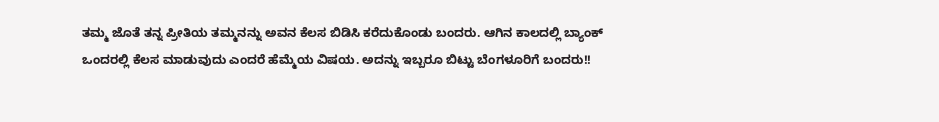ತಮ್ಮ ಜೊತೆ ತನ್ನ ಪ್ರೀತಿಯ ತಮ್ಮನನ್ನು ಅವನ ಕೆಲಸ ಬಿಡಿಸಿ ಕರೆದುಕೊಂಡು ಬಂದರು. ಆಗಿನ ಕಾಲದಲ್ಲಿ ಬ್ಯಾಂಕ್ ಒಂದರಲ್ಲಿ ಕೆಲಸ ಮಾಡುವುದು ಎಂದರೆ ಹೆಮ್ಮೆಯ ವಿಷಯ. ಅದನ್ನು ಇಬ್ಬರೂ ಬಿಟ್ಟು ಬೆಂಗಳೂರಿಗೆ ಬಂದರು!!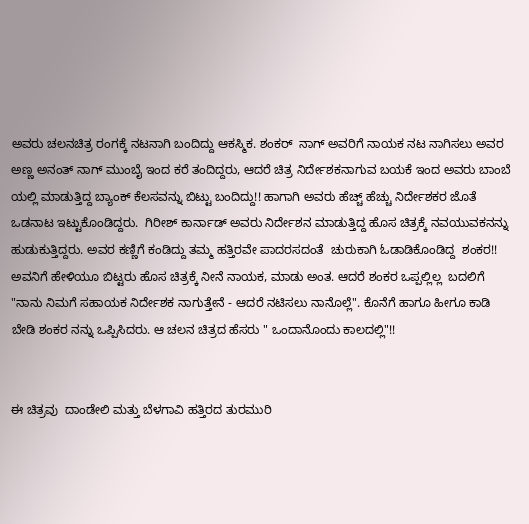ಅವರು ಚಲನಚಿತ್ರ ರಂಗಕ್ಕೆ ನಟನಾಗಿ ಬಂದಿದ್ದು ಆಕಸ್ಮಿಕ. ಶಂಕರ್  ನಾಗ್ ಅವರಿಗೆ ನಾಯಕ ನಟ ನಾಗಿಸಲು ಅವರ ಅಣ್ಣ ಅನಂತ್ ನಾಗ್ ಮುಂಬೈ ಇಂದ ಕರೆ ತಂದಿದ್ದರು, ಆದರೆ ಚಿತ್ರ ನಿರ್ದೇಶಕನಾಗುವ ಬಯಕೆ ಇಂದ ಅವರು ಬಾಂಬೆ ಯಲ್ಲಿ ಮಾಡುತ್ತಿದ್ದ ಬ್ಯಾಂಕ್ ಕೆಲಸವನ್ನು ಬಿಟ್ಟು ಬಂದಿದ್ದು!! ಹಾಗಾಗಿ ಅವರು ಹೆಚ್ಚ್ ಹೆಚ್ಚು ನಿರ್ದೇಶಕರ ಜೊತೆ ಒಡನಾಟ ಇಟ್ಟುಕೊಂಡಿದ್ದರು.  ಗಿರೀಶ್ ಕಾರ್ನಾಡ್ ಅವರು ನಿರ್ದೇಶನ ಮಾಡುತ್ತಿದ್ದ ಹೊಸ ಚಿತ್ರಕ್ಕೆ ನವಯುವಕನನ್ನು ಹುಡುಕುತ್ತಿದ್ದರು. ಅವರ ಕಣ್ಣಿಗೆ ಕಂಡಿದ್ದು ತಮ್ಮ ಹತ್ತಿರವೇ ಪಾದರಸದಂತೆ  ಚುರುಕಾಗಿ ಓಡಾಡಿಕೊಂಡಿದ್ದ  ಶಂಕರ!! ಅವನಿಗೆ ಹೇಳಿಯೂ ಬಿಟ್ಟರು ಹೊಸ ಚಿತ್ರಕ್ಕೆ ನೀನೆ ನಾಯಕ, ಮಾಡು ಅಂತ. ಆದರೆ ಶಂಕರ ಒಪ್ಪಲ್ಲಿಲ್ಲ  ಬದಲಿಗೆ "ನಾನು ನಿಮಗೆ ಸಹಾಯಕ ನಿರ್ದೇಶಕ ನಾಗುತ್ತೇನೆ - ಆದರೆ ನಟಿಸಲು ನಾನೊಲ್ಲೆ". ಕೊನೆಗೆ ಹಾಗೂ ಹೀಗೂ ಕಾಡಿ ಬೇಡಿ ಶಂಕರ ನನ್ನು ಒಪ್ಪಿಸಿದರು. ಆ ಚಲನ ಚಿತ್ರದ ಹೆಸರು " ಒಂದಾನೊಂದು ಕಾಲದಲ್ಲಿ"!!


ಈ ಚಿತ್ರವು  ದಾಂಡೇಲಿ ಮತ್ತು ಬೆಳಗಾವಿ ಹತ್ತಿರದ ತುರಮುರಿ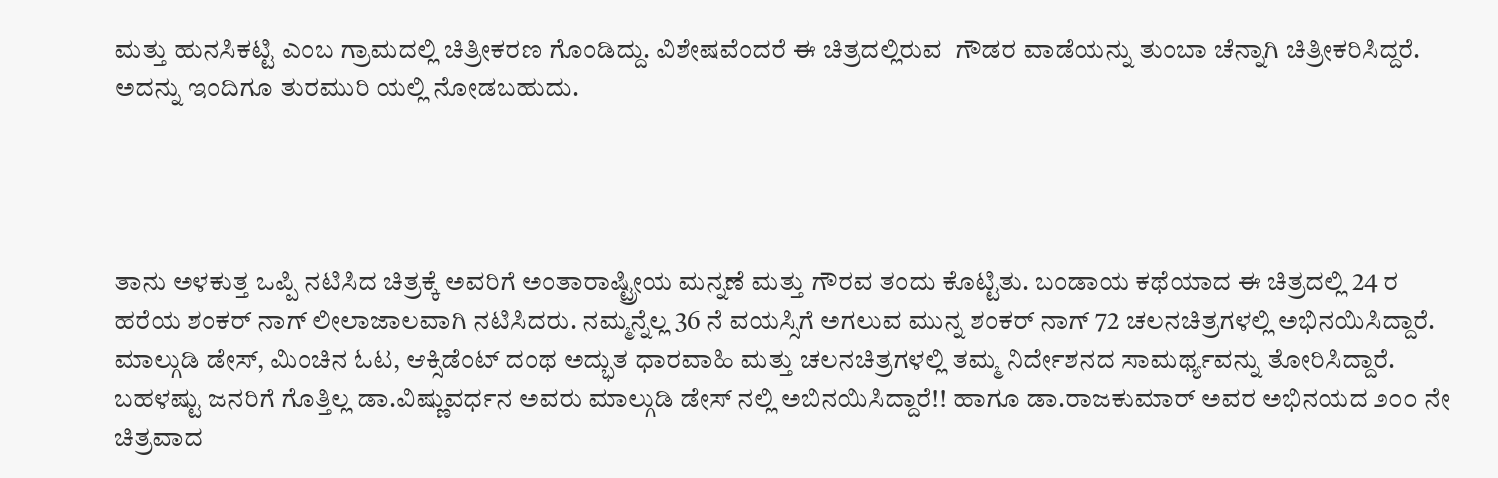ಮತ್ತು ಹುನಸಿಕಟ್ಟಿ ಎಂಬ ಗ್ರಾಮದಲ್ಲಿ ಚಿತ್ರೀಕರಣ ಗೊಂಡಿದ್ದು. ವಿಶೇಷವೆಂದರೆ ಈ ಚಿತ್ರದಲ್ಲಿರುವ  ಗೌಡರ ವಾಡೆಯನ್ನು ತುಂಬಾ ಚೆನ್ನಾಗಿ ಚಿತ್ರೀಕರಿಸಿದ್ದರೆ. ಅದನ್ನು ಇಂದಿಗೂ ತುರಮುರಿ ಯಲ್ಲಿ ನೋಡಬಹುದು.




ತಾನು ಅಳಕುತ್ತ ಒಪ್ಪಿ ನಟಿಸಿದ ಚಿತ್ರಕ್ಕೆ ಅವರಿಗೆ ಅಂತಾರಾಷ್ಟ್ರೀಯ ಮನ್ನಣೆ ಮತ್ತು ಗೌರವ ತಂದು ಕೊಟ್ಟಿತು. ಬಂಡಾಯ ಕಥೆಯಾದ ಈ ಚಿತ್ರದಲ್ಲಿ 24 ರ ಹರೆಯ ಶಂಕರ್ ನಾಗ್ ಲೀಲಾಜಾಲವಾಗಿ ನಟಿಸಿದರು. ನಮ್ಮನ್ನೆಲ್ಲ 36 ನೆ ವಯಸ್ಸಿಗೆ ಅಗಲುವ ಮುನ್ನ ಶಂಕರ್ ನಾಗ್ 72 ಚಲನಚಿತ್ರಗಳಲ್ಲಿ ಅಭಿನಯಿಸಿದ್ದಾರೆ. ಮಾಲ್ಗುಡಿ ಡೇಸ್, ಮಿಂಚಿನ ಓಟ, ಆಕ್ಸಿಡೆಂಟ್ ದಂಥ ಅದ್ಭುತ ಧಾರವಾಹಿ ಮತ್ತು ಚಲನಚಿತ್ರಗಳಲ್ಲಿ ತಮ್ಮ ನಿರ್ದೇಶನದ ಸಾಮರ್ಥ್ಯವನ್ನು ತೋರಿಸಿದ್ದಾರೆ. ಬಹಳಷ್ಟು ಜನರಿಗೆ ಗೊತ್ತಿಲ್ಲ ಡಾ.ವಿಷ್ಣುವರ್ಧನ ಅವರು ಮಾಲ್ಗುಡಿ ಡೇಸ್ ನಲ್ಲಿ ಅಬಿನಯಿಸಿದ್ದಾರೆ!! ಹಾಗೂ ಡಾ.ರಾಜಕುಮಾರ್ ಅವರ ಅಭಿನಯದ ೨೦೦ ನೇ  ಚಿತ್ರವಾದ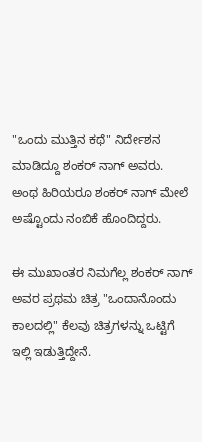"ಒಂದು ಮುತ್ತಿನ ಕಥೆ" ನಿರ್ದೇಶನ ಮಾಡಿದ್ದೂ ಶಂಕರ್ ನಾಗ್ ಅವರು.  ಅಂಥ ಹಿರಿಯರೂ ಶಂಕರ್ ನಾಗ್ ಮೇಲೆ ಅಷ್ಟೊಂದು ನಂಬಿಕೆ ಹೊಂದಿದ್ದರು.

ಈ ಮುಖಾಂತರ ನಿಮಗೆಲ್ಲ ಶಂಕರ್ ನಾಗ್ ಅವರ ಪ್ರಥಮ ಚಿತ್ರ "ಒಂದಾನೊಂದು ಕಾಲದಲ್ಲಿ" ಕೆಲವು ಚಿತ್ರಗಳನ್ನು ಒಟ್ಟಿಗೆ ಇಲ್ಲಿ ಇಡುತ್ತಿದ್ದೇನೆ.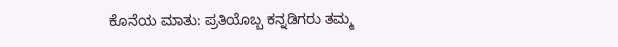ಕೊನೆಯ ಮಾತು: ಪ್ರತಿಯೊಬ್ಬ ಕನ್ನಡಿಗರು ತಮ್ಮ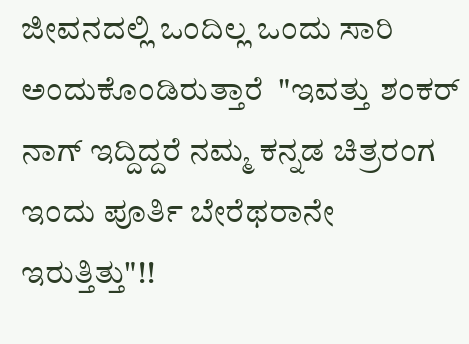ಜೀವನದಲ್ಲಿ ಒಂದಿಲ್ಲ ಒಂದು ಸಾರಿ ಅಂದುಕೊಂಡಿರುತ್ತಾರೆ  "ಇವತ್ತು ಶಂಕರ್ ನಾಗ್ ಇದ್ದಿದ್ದರೆ ನಮ್ಮ ಕನ್ನಡ ಚಿತ್ರರಂಗ ಇಂದು ಪೂರ್ತಿ ಬೇರೆಥರಾನೇ ಇರುತ್ತಿತ್ತು"!!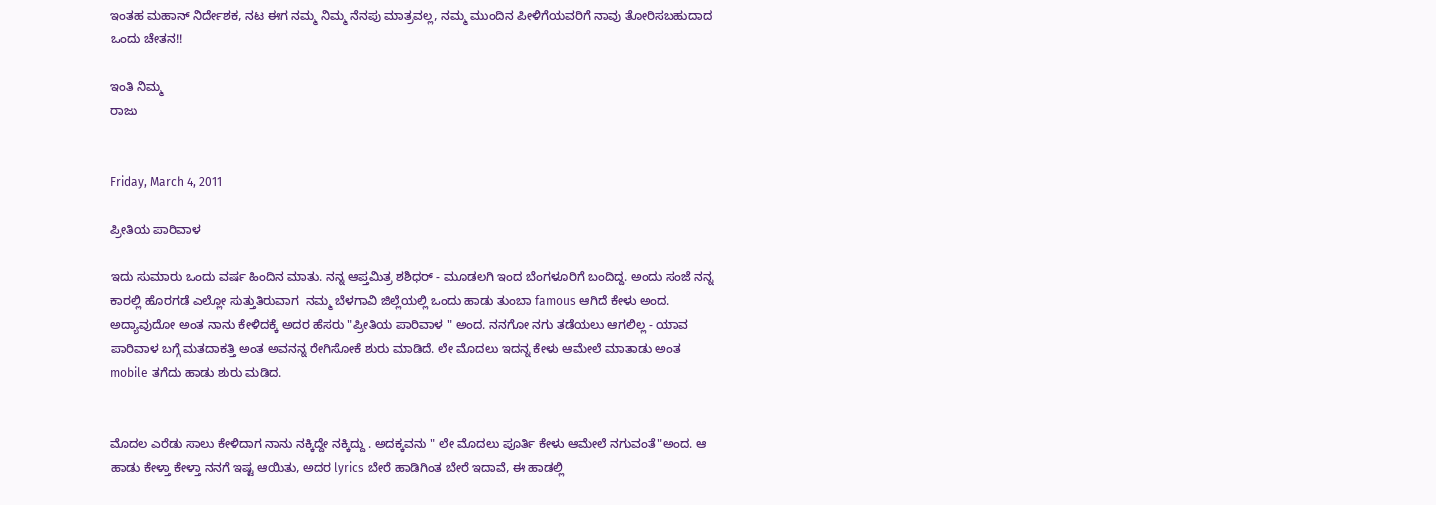ಇಂತಹ ಮಹಾನ್ ನಿರ್ದೇಶಕ, ನಟ ಈಗ ನಮ್ಮ ನಿಮ್ಮ ನೆನಪು ಮಾತ್ರವಲ್ಲ, ನಮ್ಮ ಮುಂದಿನ ಪೀಳಿಗೆಯವರಿಗೆ ನಾವು ತೋರಿಸಬಹುದಾದ ಒಂದು ಚೇತನ!!

ಇಂತಿ ನಿಮ್ಮ
ರಾಜು


Friday, March 4, 2011

ಪ್ರೀತಿಯ ಪಾರಿವಾಳ

ಇದು ಸುಮಾರು ಒಂದು ವರ್ಷ ಹಿಂದಿನ ಮಾತು. ನನ್ನ ಆಪ್ತಮಿತ್ರ ಶಶಿಧರ್ - ಮೂಡಲಗಿ ಇಂದ ಬೆಂಗಳೂರಿಗೆ ಬಂದಿದ್ದ. ಅಂದು ಸಂಜೆ ನನ್ನ ಕಾರಲ್ಲಿ ಹೊರಗಡೆ ಎಲ್ಲೋ ಸುತ್ತುತಿರುವಾಗ  ನಮ್ಮ ಬೆಳಗಾವಿ ಜಿಲ್ಲೆಯಲ್ಲಿ ಒಂದು ಹಾಡು ತುಂಬಾ famous ಆಗಿದೆ ಕೇಳು ಅಂದ. ಅದ್ಯಾವುದೋ ಅಂತ ನಾನು ಕೇಳಿದಕ್ಕೆ ಅದರ ಹೆಸರು "ಪ್ರೀತಿಯ ಪಾರಿವಾಳ " ಅಂದ. ನನಗೋ ನಗು ತಡೆಯಲು ಆಗಲಿಲ್ಲ - ಯಾವ ಪಾರಿವಾಳ ಬಗ್ಗೆ ಮತದಾಕತ್ತಿ ಅಂತ ಅವನನ್ನ ರೇಗಿಸೋಕೆ ಶುರು ಮಾಡಿದೆ. ಲೇ ಮೊದಲು ಇದನ್ನ ಕೇಳು ಆಮೇಲೆ ಮಾತಾಡು ಅಂತ mobile ತಗೆದು ಹಾಡು ಶುರು ಮಡಿದ.


ಮೊದಲ ಎರೆಡು ಸಾಲು ಕೇಳಿದಾಗ ನಾನು ನಕ್ಕಿದ್ದೇ ನಕ್ಕಿದ್ದು . ಅದಕ್ಕವನು " ಲೇ ಮೊದಲು ಪೂರ್ತಿ ಕೇಳು ಆಮೇಲೆ ನಗುವಂತೆ"ಅಂದ. ಆ ಹಾಡು ಕೇಳ್ತಾ ಕೇಳ್ತಾ ನನಗೆ ಇಷ್ಟ ಆಯಿತು, ಅದರ lyrics ಬೇರೆ ಹಾಡಿಗಿಂತ ಬೇರೆ ಇದಾವೆ, ಈ ಹಾಡಲ್ಲಿ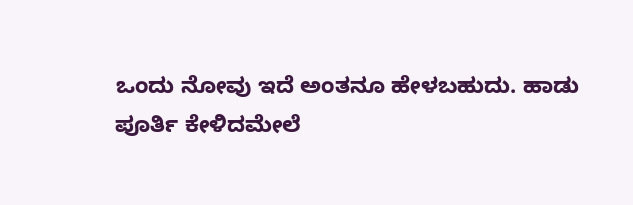ಒಂದು ನೋವು ಇದೆ ಅಂತನೂ ಹೇಳಬಹುದು. ಹಾಡು ಪೂರ್ತಿ ಕೇಳಿದಮೇಲೆ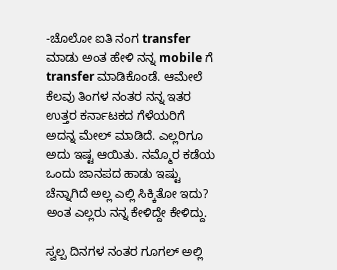-ಚೊಲೋ ಐತಿ ನಂಗ transfer ಮಾಡು ಅಂತ ಹೇಳಿ ನನ್ನ mobile ಗೆ transfer ಮಾಡಿಕೊಂಡೆ. ಆಮೇಲೆ ಕೆಲವು ತಿಂಗಳ ನಂತರ ನನ್ನ ಇತರ ಉತ್ತರ ಕರ್ನಾಟಕದ ಗೆಳೆಯರಿಗೆ ಅದನ್ನ ಮೇಲ್ ಮಾಡಿದೆ. ಎಲ್ಲರಿಗೂ ಅದು ಇಷ್ಟ ಆಯಿತು. ನಮ್ಮೊರ ಕಡೆಯ ಒಂದು ಜಾನಪದ ಹಾಡು ಇಷ್ಟು ಚೆನ್ನಾಗಿದೆ ಅಲ್ಲ ಎಲ್ಲಿ ಸಿಕ್ಕಿತೋ ಇದು?  ಅಂತ ಎಲ್ಲರು ನನ್ನ ಕೇಳಿದ್ದೇ ಕೇಳಿದ್ದು.

ಸ್ವಲ್ಪ ದಿನಗಳ ನಂತರ ಗೂಗಲ್ ಅಲ್ಲಿ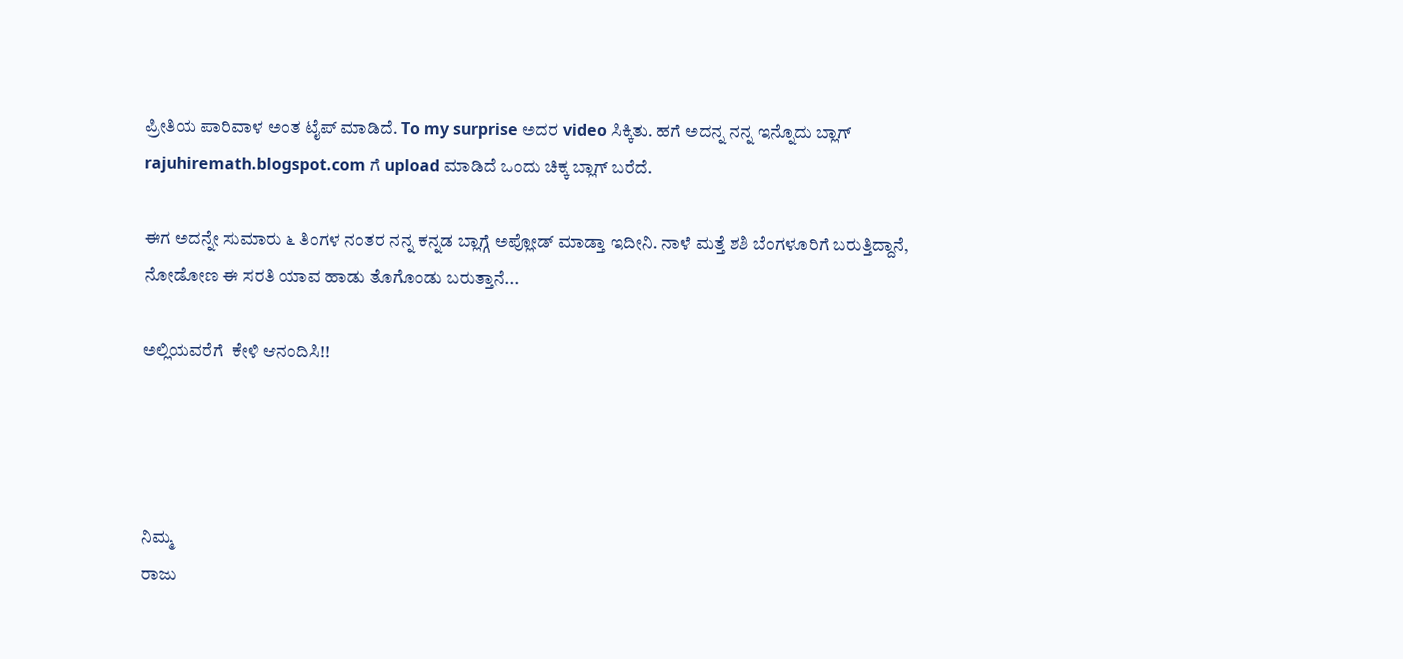ಪ್ರೀತಿಯ ಪಾರಿವಾಳ ಅಂತ ಟೈಪ್ ಮಾಡಿದೆ. To my surprise ಅದರ video ಸಿಕ್ಕಿತು. ಹಗೆ ಅದನ್ನ ನನ್ನ ಇನ್ನೊದು ಬ್ಲಾಗ್ rajuhiremath.blogspot.com ಗೆ upload ಮಾಡಿದೆ ಒಂದು ಚಿಕ್ಕ ಬ್ಲಾಗ್ ಬರೆದೆ.

ಈಗ ಅದನ್ನೇ ಸುಮಾರು ೬ ತಿಂಗಳ ನಂತರ ನನ್ನ ಕನ್ನಡ ಬ್ಲಾಗ್ಗೆ ಅಪ್ಲೋಡ್ ಮಾಡ್ತಾ ಇದೀನಿ. ನಾಳೆ ಮತ್ತೆ ಶಶಿ ಬೆಂಗಳೂರಿಗೆ ಬರುತ್ತಿದ್ದಾನೆ, ನೋಡೋಣ ಈ ಸರತಿ ಯಾವ ಹಾಡು ತೊಗೊಂಡು ಬರುತ್ತಾನೆ...

ಅಲ್ಲಿಯವರೆಗೆ  ಕೇಳಿ ಆನಂದಿಸಿ!!




ನಿಮ್ಮ
ರಾಜು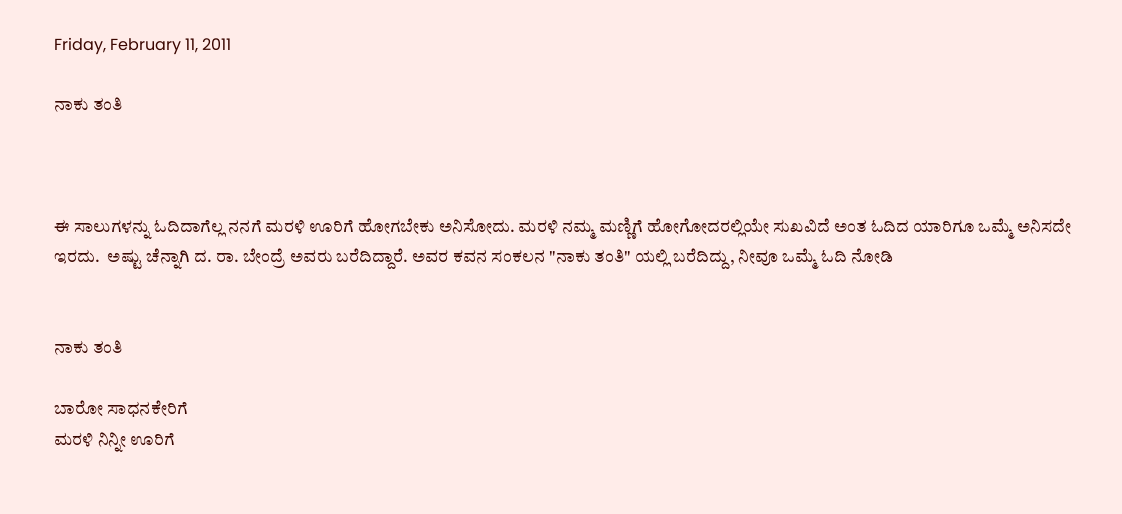Friday, February 11, 2011

ನಾಕು ತಂತಿ



ಈ ಸಾಲುಗಳನ್ನು ಓದಿದಾಗೆಲ್ಲ ನನಗೆ ಮರಳಿ ಊರಿಗೆ ಹೋಗಬೇಕು ಅನಿಸೋದು. ಮರಳಿ ನಮ್ಮ ಮಣ್ಣಿಗೆ ಹೋಗೋದರಲ್ಲಿಯೇ ಸುಖವಿದೆ ಅಂತ ಓದಿದ ಯಾರಿಗೂ ಒಮ್ಮೆ ಅನಿಸದೇ ಇರದು.  ಅಷ್ಟು ಚೆನ್ನಾಗಿ ದ. ರಾ. ಬೇಂದ್ರೆ ಅವರು ಬರೆದಿದ್ದಾರೆ. ಅವರ ಕವನ ಸಂಕಲನ "ನಾಕು ತಂತಿ" ಯಲ್ಲಿ ಬರೆದಿದ್ದು, ನೀವೂ ಒಮ್ಮೆ ಓದಿ ನೋಡಿ


ನಾಕು ತಂತಿ

ಬಾರೋ ಸಾಧನಕೇರಿಗೆ
ಮರಳಿ ನಿನ್ನೀ ಊರಿಗೆ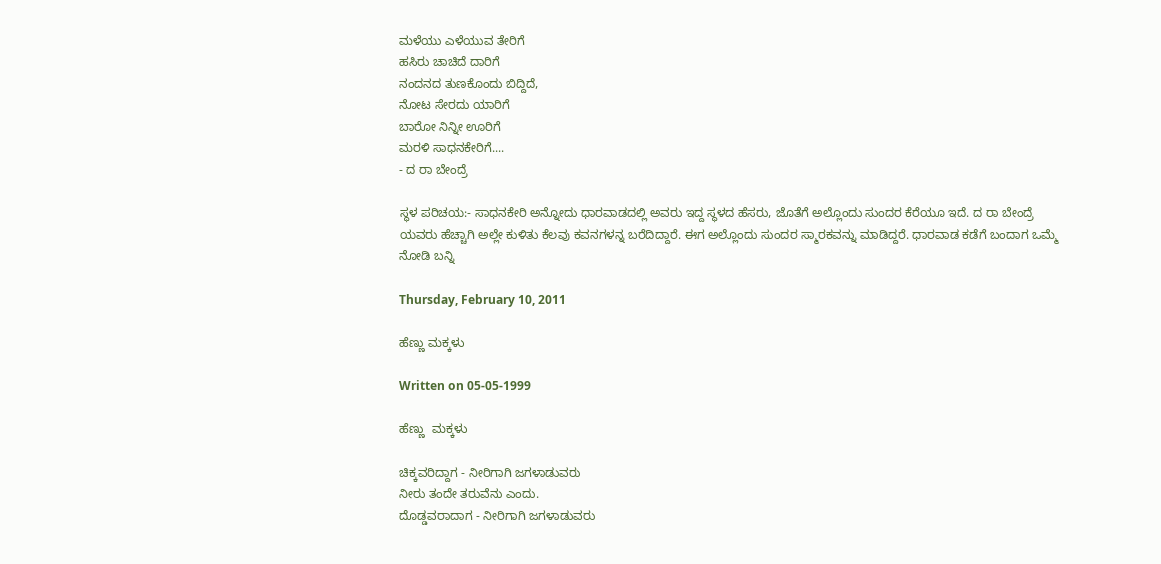ಮಳೆಯು ಎಳೆಯುವ ತೇರಿಗೆ
ಹಸಿರು ಚಾಚಿದೆ ದಾರಿಗೆ
ನಂದನದ ತುಣಕೊಂದು ಬಿದ್ದಿದೆ,
ನೋಟ ಸೇರದು ಯಾರಿಗೆ
ಬಾರೋ ನಿನ್ನೀ ಊರಿಗೆ
ಮರಳಿ ಸಾಧನಕೇರಿಗೆ....
- ದ ರಾ ಬೇಂದ್ರೆ

ಸ್ಥಳ ಪರಿಚಯ:- ಸಾಧನಕೇರಿ ಅನ್ನೋದು ಧಾರವಾಡದಲ್ಲಿ ಅವರು ಇದ್ದ ಸ್ಥಳದ ಹೆಸರು, ಜೊತೆಗೆ ಅಲ್ಲೊಂದು ಸುಂದರ ಕೆರೆಯೂ ಇದೆ. ದ ರಾ ಬೇಂದ್ರೆ ಯವರು ಹೆಚ್ಚಾಗಿ ಅಲ್ಲೇ ಕುಳಿತು ಕೆಲವು ಕವನಗಳನ್ನ ಬರೆದಿದ್ದಾರೆ. ಈಗ ಅಲ್ಲೊಂದು ಸುಂದರ ಸ್ಮಾರಕವನ್ನು ಮಾಡಿದ್ದರೆ. ಧಾರವಾಡ ಕಡೆಗೆ ಬಂದಾಗ ಒಮ್ಮೆ ನೋಡಿ ಬನ್ನಿ

Thursday, February 10, 2011

ಹೆಣ್ಣು ಮಕ್ಕಳು

Written on 05-05-1999

ಹೆಣ್ಣು  ಮಕ್ಕಳು

ಚಿಕ್ಕವರಿದ್ದಾಗ - ನೀರಿಗಾಗಿ ಜಗಳಾಡುವರು
ನೀರು ತಂದೇ ತರುವೆನು ಎಂದು.
ದೊಡ್ಡವರಾದಾಗ - ನೀರಿಗಾಗಿ ಜಗಳಾಡುವರು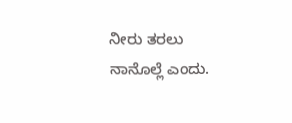ನೀರು ತರಲು ನಾನೊಲ್ಲೆ ಎಂದು.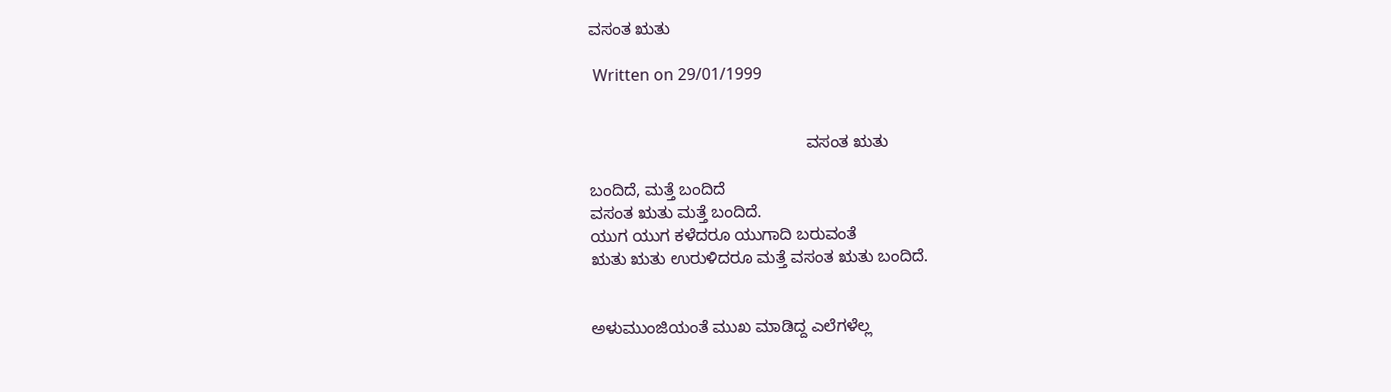ವಸಂತ ಋತು

 Written on 29/01/1999


                                               ವಸಂತ ಋತು

ಬಂದಿದೆ, ಮತ್ತೆ ಬಂದಿದೆ
ವಸಂತ ಋತು ಮತ್ತೆ ಬಂದಿದೆ.
ಯುಗ ಯುಗ ಕಳೆದರೂ ಯುಗಾದಿ ಬರುವಂತೆ
ಋತು ಋತು ಉರುಳಿದರೂ ಮತ್ತೆ ವಸಂತ ಋತು ಬಂದಿದೆ.


ಅಳುಮುಂಜಿಯಂತೆ ಮುಖ ಮಾಡಿದ್ದ ಎಲೆಗಳೆಲ್ಲ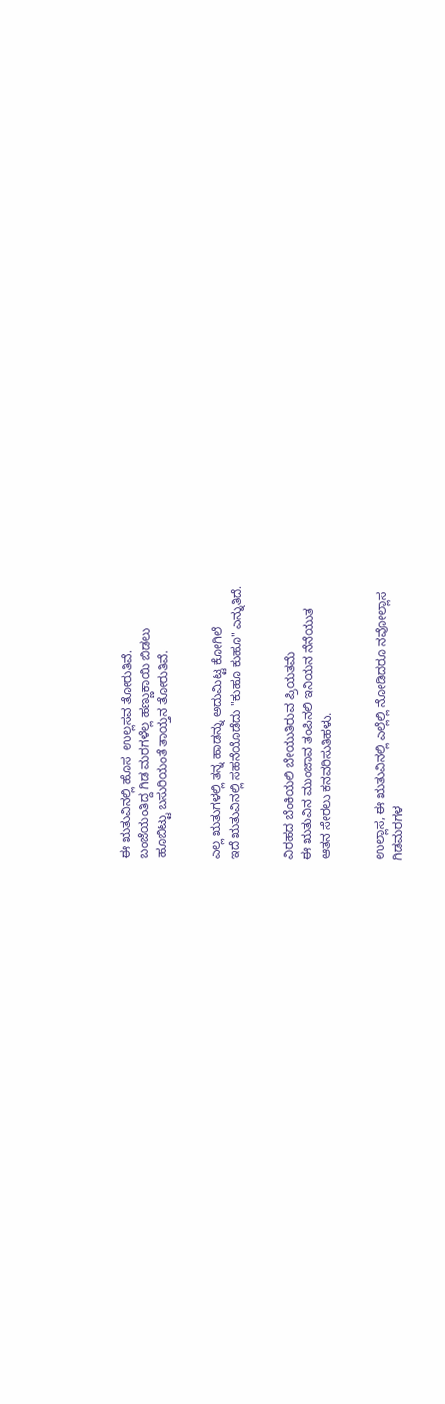ಈ ಋತುವಿನಲ್ಲಿ ಹೊಸ  ಉಲ್ಲಸವ ತೋರುತಿವೆ.
ಬಂಜೆಯಂತಿದ್ದ ಗಿಡ ಮರಗಳೆಲ್ಲ ಹಣ್ಣುಕಾಯಿ ಬಿಡಲು
ಹೂಬಿಟ್ಟು ಬಸುರಿಯಂತೆ ತಾಯ್ತನ ತೋರುತಿವೆ.


ಎಲ್ಲ ಋತುಗಳಲ್ಲಿ ತನ್ನ ಹಾಡನ್ನು ಅದುಮಿಟ್ಟ ಕೋಗಿಲೆ
ಇದೆ ಋತುವಿನಲ್ಲಿ ಸಹನೆಯೊಡೆದು "ಕುಹೂ ಕುಹೂ" ಎನ್ನುತಿದೆ.


ವಿರಹದ ಬೆಂಕಿಯಲಿ ಬೇಯುತಿರುವ ಪ್ರಿಯತಮೆ
ಈ ಋತುವಿನ ಮುಂಜಾವ ತಂಪಿನಲಿ ಇನಿಯನ ನೆನೆಯುತ
ಆತನ ಸೇರಲು ಕನವರಿಸುತಿಹಳು.


ಉಲ್ಲಾಸ, ಈ ಋತುವಿನಲ್ಲಿ ಎಲ್ಲೆಲ್ಲಿ ನೋಡಿದರೂ ನವೋಲ್ಲಾಸ
ಗಿಡಮರಗಳ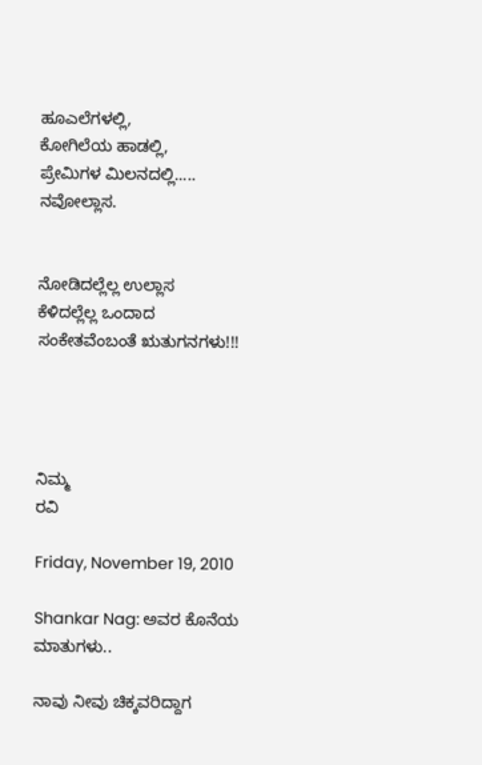ಹೂಎಲೆಗಳಲ್ಲಿ,
ಕೋಗಿಲೆಯ ಹಾಡಲ್ಲಿ,
ಪ್ರೇಮಿಗಳ ಮಿಲನದಲ್ಲಿ..... ನವೋಲ್ಲಾಸ.


ನೋಡಿದಲ್ಲೆಲ್ಲ ಉಲ್ಲಾಸ
ಕೆಳಿದಲ್ಲೆಲ್ಲ ಒಂದಾದ ಸಂಕೇತವೆಂಬಂತೆ ಋತುಗನಗಳು!!!




ನಿಮ್ಮ
ರವಿ

Friday, November 19, 2010

Shankar Nag: ಅವರ ಕೊನೆಯ ಮಾತುಗಳು..

ನಾವು ನೀವು ಚಿಕ್ಕವರಿದ್ದಾಗ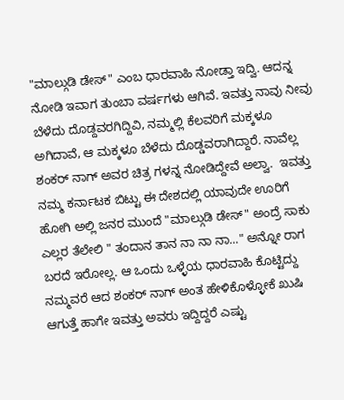"ಮಾಲ್ಗುಡಿ ಡೇಸ್" ಎಂಬ ಧಾರವಾಹಿ ನೋಡ್ತಾ ಇದ್ವಿ. ಆದನ್ನ ನೋಡಿ ಇವಾಗ ತುಂಬಾ ವರ್ಷಗಳು ಆಗಿವೆ. ಇವತ್ತು ನಾವು ನೀವು ಬೆಳೆದು ದೊಡ್ದವರಗಿದ್ದಿವಿ, ನಮ್ಮಲ್ಲಿ ಕೆಲವರಿಗೆ ಮಕ್ಕಳೂ ಅಗಿದಾವೆ, ಆ ಮಕ್ಕಳೂ ಬೆಳೆದು ದೊಡ್ಡವರಾಗಿದ್ದಾರೆ. ನಾವೆಲ್ಲ ಶಂಕರ್ ನಾಗ್ ಅವರ ಚಿತ್ರ ಗಳನ್ನ ನೋಡಿದ್ದೇವೆ ಅಲ್ವಾ.  ಇವತ್ತು ನಮ್ಮ ಕರ್ನಾಟಕ ಬಿಟ್ಟು ಈ ದೇಶದಲ್ಲಿ ಯಾವುದೇ ಊರಿಗೆ ಹೋಗಿ ಅಲ್ಲಿ ಜನರ ಮುಂದೆ "ಮಾಲ್ಗುಡಿ ಡೇಸ್" ಅಂದ್ರೆ ಸಾಕು ಎಲ್ಲರ ತೆಲೇಲಿ " ತಂದಾನ ತಾನ ನಾ ನಾ ನಾ..." ಅನ್ನೋ ರಾಗ ಬರದೆ ಇರೋಲ್ಲ. ಆ ಒಂದು ಒಳ್ಳೆಯ ಧಾರವಾಹಿ ಕೊಟ್ಟಿದ್ದು ನಮ್ಮವರೆ ಆದ ಶಂಕರ್ ನಾಗ್ ಅಂತ ಹೇಳಿಕೊಳ್ಳೋಕೆ ಖುಷಿ ಆಗುತ್ತೆ ಹಾಗೇ ಇವತ್ತು ಅವರು ಇದ್ದಿದ್ದರೆ ಎಷ್ಟು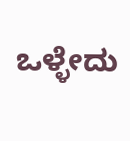ಒಳ್ಳೇದು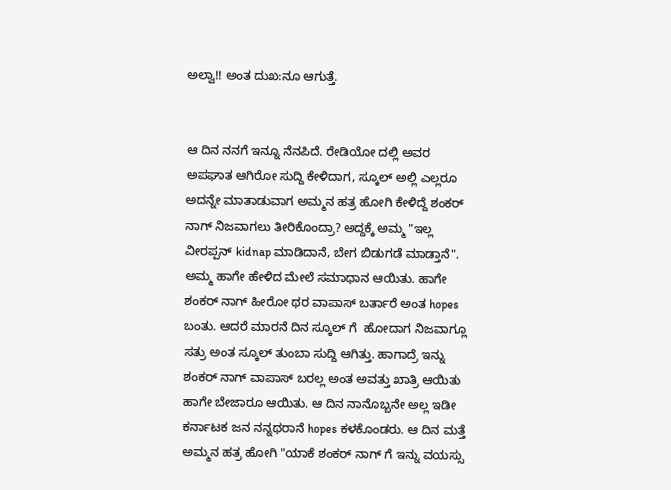ಅಲ್ವಾ!! ಅಂತ ದುಖ:ನೂ ಆಗುತ್ತೆ.


ಆ ದಿನ ನನಗೆ ಇನ್ನೂ ನೆನಪಿದೆ. ರೇಡಿಯೋ ದಲ್ಲಿ ಅವರ ಅಪಘಾತ ಆಗಿರೋ ಸುದ್ದಿ ಕೇಳಿದಾಗ, ಸ್ಕೂಲ್ ಅಲ್ಲಿ ಎಲ್ಲರೂ ಅದನ್ನೇ ಮಾತಾಡುವಾಗ ಅಮ್ಮನ ಹತ್ರ ಹೋಗಿ ಕೇಳಿದ್ದೆ ಶಂಕರ್ ನಾಗ್ ನಿಜವಾಗಲು ತೀರಿಕೊಂದ್ರಾ? ಅದ್ದಕ್ಕೆ ಅಮ್ಮ "ಇಲ್ಲ ವೀರಪ್ಪನ್ kidnap ಮಾಡಿದಾನೆ, ಬೇಗ ಬಿಡುಗಡೆ ಮಾಡ್ತಾನೆ". ಅಮ್ಮ ಹಾಗೇ ಹೇಳಿದ ಮೇಲೆ ಸಮಾಧಾನ ಆಯಿತು. ಹಾಗೇ ಶಂಕರ್ ನಾಗ್ ಹೀರೋ ಥರ ವಾಪಾಸ್ ಬರ್ತಾರೆ ಅಂತ hopes ಬಂತು. ಆದರೆ ಮಾರನೆ ದಿನ ಸ್ಕೂಲ್ ಗೆ  ಹೋದಾಗ ನಿಜವಾಗ್ಲೂ ಸತ್ರು ಅಂತ ಸ್ಕೂಲ್ ತುಂಬಾ ಸುದ್ದಿ ಆಗಿತ್ತು. ಹಾಗಾದ್ರೆ ಇನ್ನು ಶಂಕರ್ ನಾಗ್ ವಾಪಾಸ್ ಬರಲ್ಲ ಅಂತ ಅವತ್ತು ಖಾತ್ರಿ ಆಯಿತು ಹಾಗೇ ಬೇಜಾರೂ ಆಯಿತು. ಆ ದಿನ ನಾನೊಬ್ಬನೇ ಅಲ್ಲ ಇಡೀ ಕರ್ನಾಟಕ ಜನ ನನ್ನಥರಾನೆ hopes ಕಳಕೊಂಡರು. ಆ ದಿನ ಮತ್ತೆ ಅಮ್ಮನ ಹತ್ರ ಹೋಗಿ "ಯಾಕೆ ಶಂಕರ್ ನಾಗ್ ಗೆ ಇನ್ನು ವಯಸ್ಸು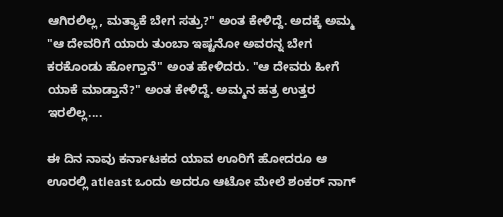ಆಗಿರಲಿಲ್ಲ, ಮತ್ಯಾಕೆ ಬೇಗ ಸತ್ರು?" ಅಂತ ಕೇಳಿದ್ದೆ. ಅದಕ್ಕೆ ಅಮ್ಮ "ಆ ದೇವರಿಗೆ ಯಾರು ತುಂಬಾ ಇಷ್ಟನೋ ಅವರನ್ನ ಬೇಗ ಕರಕೊಂಡು ಹೋಗ್ತಾನೆ" ಅಂತ ಹೇಳಿದರು. "ಆ ದೇವರು ಹೀಗೆ ಯಾಕೆ ಮಾಡ್ತಾನೆ?" ಅಂತ ಕೇಳಿದ್ದೆ. ಅಮ್ಮನ ಹತ್ರ ಉತ್ತರ ಇರಲಿಲ್ಲ....

ಈ ದಿನ ನಾವು ಕರ್ನಾಟಕದ ಯಾವ ಊರಿಗೆ ಹೋದರೂ ಆ ಊರಲ್ಲಿ atleast ಒಂದು ಅದರೂ ಆಟೋ ಮೇಲೆ ಶಂಕರ್ ನಾಗ್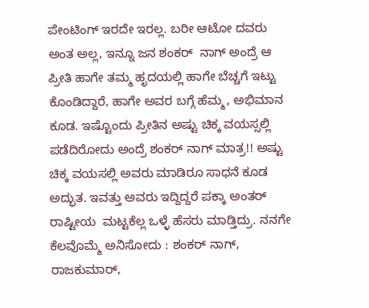ಪೇಂಟಿಂಗ್ ಇರದೇ ಇರಲ್ಲ. ಬರೀ ಆಟೋ ದವರು ಅಂತ ಅಲ್ಲ, ಇನ್ನೂ ಜನ ಶಂಕರ್  ನಾಗ್ ಅಂದ್ರೆ ಆ ಪ್ರೀತಿ ಹಾಗೇ ತಮ್ಮ ಹೃದಯಲ್ಲಿ ಹಾಗೇ ಬೆಚ್ಚಗೆ ಇಟ್ಟು ಕೊಂಡಿದ್ದಾರೆ, ಹಾಗೇ ಅವರ ಬಗ್ಗೆ ಹೆಮ್ಮ, ಅಭಿಮಾನ ಕೂಡ. ಇಷ್ಟೊಂದು ಪ್ರೀತಿನ ಅಷ್ಟು ಚಿಕ್ಕ ವಯಸ್ಸಲ್ಲಿ ಪಡೆದಿರೋದು ಅಂದ್ರೆ ಶಂಕರ್ ನಾಗ್ ಮಾತ್ರ!! ಅಷ್ಟು ಚಿಕ್ಕ ವಯಸಲ್ಲಿ ಅವರು ಮಾಡಿರೂ ಸಾಧನೆ ಕೂಡ ಅದ್ಭುತ. ಇವತ್ತು ಅವರು ಇದ್ದಿದ್ದರೆ ಪಕ್ಕಾ ಅಂತರ್ ರಾಷ್ಟೀಯ  ಮಟ್ಟಕೆಲ್ಲ ಒಳ್ಳೆ ಹೆಸರು ಮಾಡ್ತಿದ್ರು. ನನಗೇ ಕೆಲವೊಮ್ಮೆ ಅನಿಸೋದು : ಶಂಕರ್ ನಾಗ್, ರಾಜಕುಮಾರ್,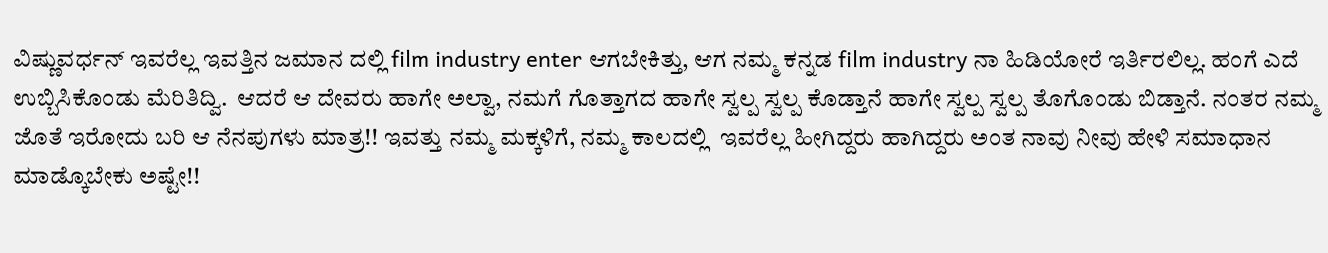ವಿಷ್ಣುವರ್ಧನ್ ಇವರೆಲ್ಲ ಇವತ್ತಿನ ಜಮಾನ ದಲ್ಲಿ film industry enter ಆಗಬೇಕಿತ್ತು, ಆಗ ನಮ್ಮ ಕನ್ನಡ film industry ನಾ ಹಿಡಿಯೋರೆ ಇರ್ತಿರಲಿಲ್ಲ. ಹಂಗೆ ಎದೆ ಉಬ್ಬಿಸಿಕೊಂಡು ಮೆರಿತಿದ್ವಿ.  ಆದರೆ ಆ ದೇವರು ಹಾಗೇ ಅಲ್ವಾ, ನಮಗೆ ಗೊತ್ತಾಗದ ಹಾಗೇ ಸ್ವಲ್ಪ ಸ್ವಲ್ಪ ಕೊಡ್ತಾನೆ ಹಾಗೇ ಸ್ವಲ್ಪ ಸ್ವಲ್ಪ ತೊಗೊಂಡು ಬಿಡ್ತಾನೆ. ನಂತರ ನಮ್ಮ ಜೊತೆ ಇರೋದು ಬರಿ ಆ ನೆನಪುಗಳು ಮಾತ್ರ!! ಇವತ್ತು ನಮ್ಮ ಮಕ್ಕಳಿಗೆ, ನಮ್ಮ ಕಾಲದಲ್ಲಿ  ಇವರೆಲ್ಲ ಹೀಗಿದ್ದರು ಹಾಗಿದ್ದರು ಅಂತ ನಾವು ನೀವು ಹೇಳಿ ಸಮಾಧಾನ ಮಾಡ್ಕೊಬೇಕು ಅಷ್ಟೇ!!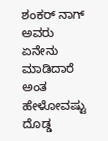ಶಂಕರ್ ನಾಗ್ ಅವರು ಏನೇನು ಮಾಡಿದಾರೆ ಅಂತ ಹೇಳೋವಷ್ಟು ದೊಡ್ಡ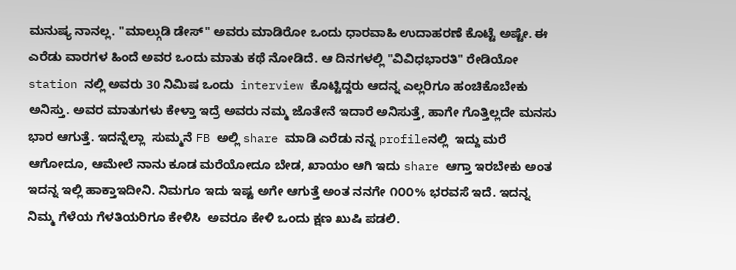ಮನುಷ್ಯ ನಾನಲ್ಲ. "ಮಾಲ್ಗುಡಿ ಡೇಸ್" ಅವರು ಮಾಡಿರೋ ಒಂದು ಧಾರವಾಹಿ ಉದಾಹರಣೆ ಕೊಟ್ಟೆ ಅಷ್ಟೇ. ಈ ಎರೆಡು ವಾರಗಳ ಹಿಂದೆ ಅವರ ಒಂದು ಮಾತು ಕಥೆ ನೋಡಿದೆ. ಆ ದಿನಗಳಲ್ಲಿ "ವಿವಿಧಭಾರತಿ" ರೇಡಿಯೋ station ನಲ್ಲಿ ಅವರು 30 ನಿಮಿಷ ಒಂದು  interview ಕೊಟ್ಟಿದ್ದರು ಆದನ್ನ ಎಲ್ಲರಿಗೂ ಹಂಚಿಕೊಬೇಕು ಅನಿಸ್ತು. ಅವರ ಮಾತುಗಳು ಕೇಳ್ತಾ ಇದ್ರೆ ಅವರು ನಮ್ಮ ಜೊತೇನೆ ಇದಾರೆ ಅನಿಸುತ್ತೆ, ಹಾಗೇ ಗೊತ್ತಿಲ್ಲದೇ ಮನಸು ಭಾರ ಆಗುತ್ತೆ. ಇದನ್ನೆಲ್ಲಾ  ಸುಮ್ಮನೆ FB ಅಲ್ಲಿ share ಮಾಡಿ ಎರೆಡು ನನ್ನ profileನಲ್ಲಿ  ಇದ್ದು ಮರೆ ಆಗೋದೂ, ಆಮೇಲೆ ನಾನು ಕೂಡ ಮರೆಯೋದೂ ಬೇಡ, ಖಾಯಂ ಆಗಿ ಇದು share ಆಗ್ತಾ ಇರಬೇಕು ಅಂತ ಇದನ್ನ ಇಲ್ಲಿ ಹಾಕ್ತಾಇದೀನಿ. ನಿಮಗೂ ಇದು ಇಷ್ಟ ಅಗೇ ಆಗುತ್ತೆ ಅಂತ ನನಗೇ ೧೦೦% ಭರವಸೆ ಇದೆ. ಇದನ್ನ ನಿಮ್ಮ ಗೆಳೆಯ ಗೆಳತಿಯರಿಗೂ ಕೇಳಿಸಿ  ಅವರೂ ಕೇಳಿ ಒಂದು ಕ್ಷಣ ಖುಷಿ ಪಡಲಿ.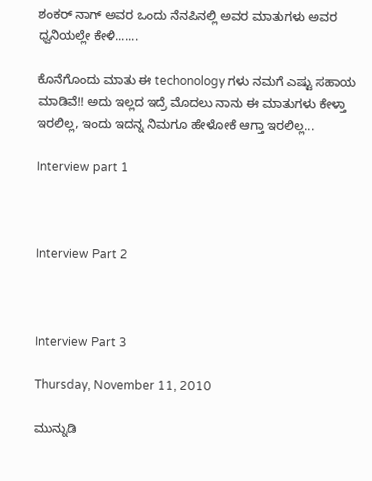ಶಂಕರ್ ನಾಗ್ ಅವರ ಒಂದು ನೆನಪಿನಲ್ಲಿ ಅವರ ಮಾತುಗಳು ಅವರ ಧ್ವನಿಯಲ್ಲೇ ಕೇಳಿ.......

ಕೊನೆಗೊಂದು ಮಾತು ಈ techonology ಗಳು ನಮಗೆ ಎಷ್ಟು ಸಹಾಯ ಮಾಡಿವೆ!! ಅದು ಇಲ್ಲದ ಇದ್ರೆ ಮೊದಲು ನಾನು ಈ ಮಾತುಗಳು ಕೇಳ್ತಾ  ಇರಲಿಲ್ಲ, ಇಂದು ಇದನ್ನ ನಿಮಗೂ ಹೇಳೋಕೆ ಆಗ್ತಾ ಇರಲಿಲ್ಲ...

Interview part 1



Interview Part 2



Interview Part 3

Thursday, November 11, 2010

ಮುನ್ನುಡಿ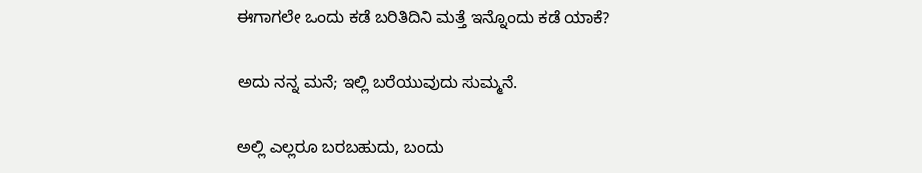ಈಗಾಗಲೇ ಒಂದು ಕಡೆ ಬರಿತಿದಿನಿ ಮತ್ತೆ ಇನ್ನೊಂದು ಕಡೆ ಯಾಕೆ?

ಅದು ನನ್ನ ಮನೆ; ಇಲ್ಲಿ ಬರೆಯುವುದು ಸುಮ್ಮನೆ.

ಅಲ್ಲಿ ಎಲ್ಲರೂ ಬರಬಹುದು, ಬಂದು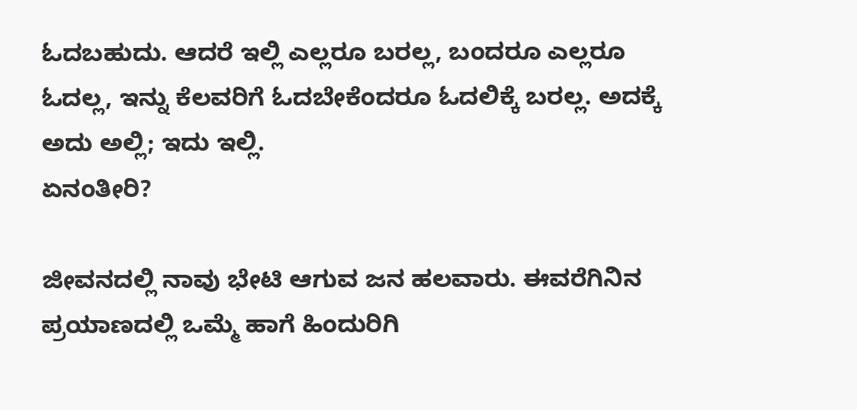ಓದಬಹುದು. ಆದರೆ ಇಲ್ಲಿ ಎಲ್ಲರೂ ಬರಲ್ಲ, ಬಂದರೂ ಎಲ್ಲರೂ ಓದಲ್ಲ, ಇನ್ನು ಕೆಲವರಿಗೆ ಓದಬೇಕೆಂದರೂ ಓದಲಿಕ್ಕೆ ಬರಲ್ಲ. ಅದಕ್ಕೆ ಅದು ಅಲ್ಲಿ; ಇದು ಇಲ್ಲಿ.
ಏನಂತೀರಿ?

ಜೀವನದಲ್ಲಿ ನಾವು ಭೇಟಿ ಆಗುವ ಜನ ಹಲವಾರು. ಈವರೆಗಿನಿನ ಪ್ರಯಾಣದಲ್ಲಿ ಒಮ್ಮೆ ಹಾಗೆ ಹಿಂದುರಿಗಿ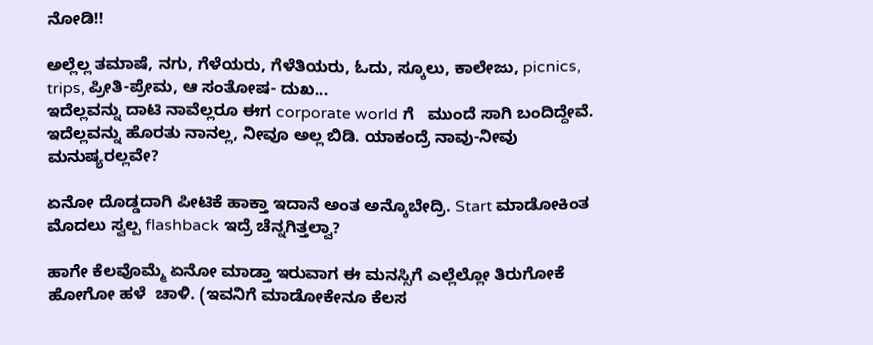ನೋಡಿ!!

ಅಲ್ಲೆಲ್ಲ ತಮಾಷೆ, ನಗು, ಗೆಳೆಯರು, ಗೆಳೆತಿಯರು, ಓದು, ಸ್ಕೂಲು, ಕಾಲೇಜು, picnics, trips, ಪ್ರೀತಿ-ಪ್ರೇಮ, ಆ ಸಂತೋಷ- ದುಖ...
ಇದೆಲ್ಲವನ್ನು ದಾಟಿ ನಾವೆಲ್ಲರೂ ಈಗ corporate world ಗೆ   ಮುಂದೆ ಸಾಗಿ ಬಂದಿದ್ದೇವೆ. ಇದೆಲ್ಲವನ್ನು ಹೊರತು ನಾನಲ್ಲ, ನೀವೂ ಅಲ್ಲ ಬಿಡಿ. ಯಾಕಂದ್ರೆ ನಾವು-ನೀವು ಮನುಷ್ಯರಲ್ಲವೇ?

ಏನೋ ದೊಡ್ಡದಾಗಿ ಪೀಟಿಕೆ ಹಾಕ್ತಾ ಇದಾನೆ ಅಂತ ಅನ್ಕೊಬೇದ್ರಿ. Start ಮಾಡೋಕಿಂತ ಮೊದಲು ಸ್ವಲ್ಪ flashback ಇದ್ರೆ ಚೆನ್ನಗಿತ್ತಲ್ವಾ?

ಹಾಗೇ ಕೆಲವೊಮ್ಮೆ ಏನೋ ಮಾಡ್ತಾ ಇರುವಾಗ ಈ ಮನಸ್ಸಿಗೆ ಎಲ್ಲೆಲ್ಲೋ ತಿರುಗೋಕೆ ಹೋಗೋ ಹಳೆ  ಚಾಳಿ. (ಇವನಿಗೆ ಮಾಡೋಕೇನೂ ಕೆಲಸ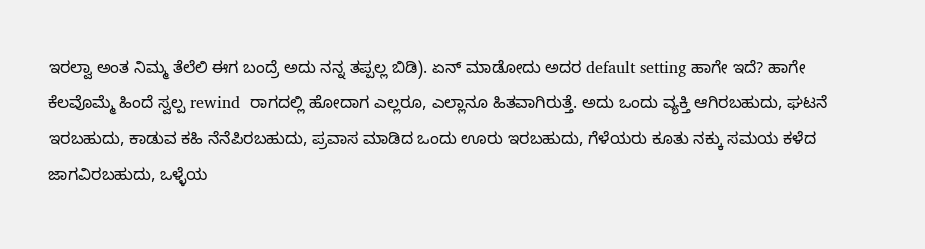ಇರಲ್ವಾ ಅಂತ ನಿಮ್ಮ ತೆಲೆಲಿ ಈಗ ಬಂದ್ರೆ ಅದು ನನ್ನ ತಪ್ಪಲ್ಲ ಬಿಡಿ). ಏನ್ ಮಾಡೋದು ಅದರ default setting ಹಾಗೇ ಇದೆ? ಹಾಗೇ ಕೆಲವೊಮ್ಮೆ ಹಿಂದೆ ಸ್ವಲ್ಪ rewind  ರಾಗದಲ್ಲಿ ಹೋದಾಗ ಎಲ್ಲರೂ, ಎಲ್ಲಾನೂ ಹಿತವಾಗಿರುತ್ತೆ. ಅದು ಒಂದು ವ್ಯಕ್ತಿ ಆಗಿರಬಹುದು, ಘಟನೆ ಇರಬಹುದು, ಕಾಡುವ ಕಹಿ ನೆನೆಪಿರಬಹುದು, ಪ್ರವಾಸ ಮಾಡಿದ ಒಂದು ಊರು ಇರಬಹುದು, ಗೆಳೆಯರು ಕೂತು ನಕ್ಕು ಸಮಯ ಕಳೆದ ಜಾಗವಿರಬಹುದು, ಒಳ್ಳೆಯ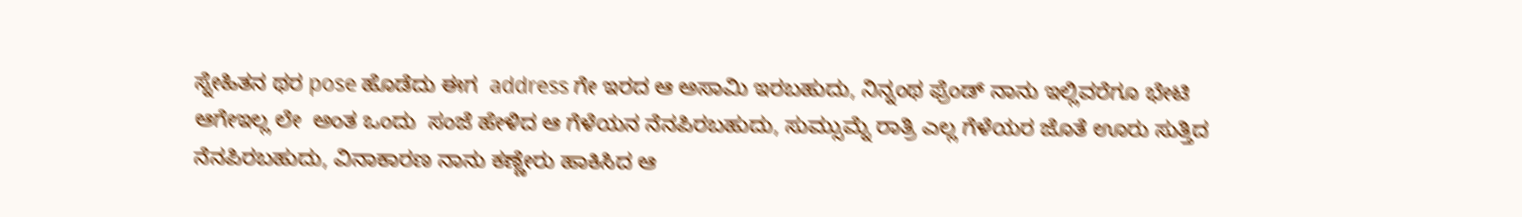ಸ್ನೇಹಿತನ ಥರ pose ಹೊಡೆದು ಈಗ  address ಗೇ ಇರದ ಆ ಅಸಾಮಿ ಇರಬಹುದು, ನಿನ್ನಂಥ ಫ್ರೆಂಡ್ ನಾನು ಇಲ್ಲಿವರೆಗೂ ಭೇಟಿ ಆಗೇಇಲ್ಲ ಲೇ  ಅಂತ ಒಂದು  ಸಂಜೆ ಹೇಳಿದ ಆ ಗೆಳೆಯನ ನೆನಪಿರಬಹುದು, ಸುಮ್ಸುಮ್ನೆ ರಾತ್ರಿ ಎಲ್ಲ ಗೆಳೆಯರ ಜೊತೆ ಊರು ಸುತ್ತಿದ ನೆನಪಿರಬಹುದು, ವಿನಾಕಾರಣ ನಾನು ಕಣ್ಣೇರು ಹಾಕಿಸಿದ ಆ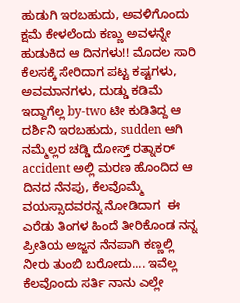ಹುಡುಗಿ ಇರಬಹುದು, ಅವಳಿಗೊಂದು ಕ್ಷಮೆ ಕೇಳಲೆಂದು ಕಣ್ಣು ಅವಳನ್ನೇ ಹುಡುಕಿದ ಆ ದಿನಗಳು!! ಮೊದಲ ಸಾರಿ ಕೆಲಸಕ್ಕೆ ಸೇರಿದಾಗ ಪಟ್ಟ ಕಷ್ಟಗಳು, ಅವಮಾನಗಳು, ದುಡ್ಡು ಕಡಿಮೆ ಇದ್ದಾಗೆಲ್ಲ by-two ಟೀ ಕುಡಿತಿದ್ದ ಆ ದರ್ಶಿನಿ ಇರಬಹುದು, sudden ಆಗಿ ನಮ್ಮೆಲ್ಲರ ಚಡ್ಡಿ ದೋಸ್ತ್ ರತ್ನಾಕರ್  accident ಅಲ್ಲಿ ಮರಣ ಹೊಂದಿದ ಆ ದಿನದ ನೆನಪು, ಕೆಲವೊಮ್ಮೆ ವಯಸ್ಸಾದವರನ್ನ ನೋಡಿದಾಗ  ಈ ಎರೆಡು ತಿಂಗಳ ಹಿಂದೆ ತೀರಿಕೊಂಡ ನನ್ನ ಪ್ರೀತಿಯ ಅಜ್ಜನ ನೆನಪಾಗಿ ಕಣ್ಣಲ್ಲಿ ನೀರು ತುಂಬಿ ಬರೋದು.... ಇವೆಲ್ಲ ಕೆಲವೊಂದು ಸರ್ತಿ ನಾನು ಎಲ್ಲೇ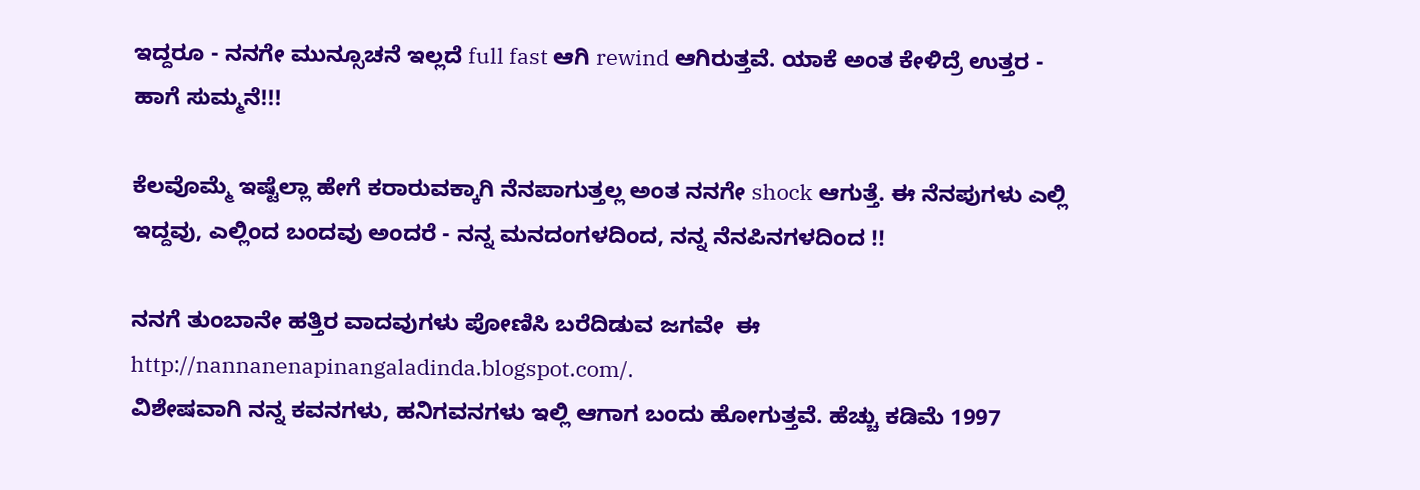ಇದ್ದರೂ - ನನಗೇ ಮುನ್ಸೂಚನೆ ಇಲ್ಲದೆ full fast ಆಗಿ rewind ಆಗಿರುತ್ತವೆ. ಯಾಕೆ ಅಂತ ಕೇಳಿದ್ರೆ ಉತ್ತರ - ಹಾಗೆ ಸುಮ್ಮನೆ!!!

ಕೆಲವೊಮ್ಮೆ ಇಷ್ಟೆಲ್ಲಾ ಹೇಗೆ ಕರಾರುವಕ್ಕಾಗಿ ನೆನಪಾಗುತ್ತಲ್ಲ ಅಂತ ನನಗೇ shock ಆಗುತ್ತೆ. ಈ ನೆನಪುಗಳು ಎಲ್ಲಿ ಇದ್ದವು, ಎಲ್ಲಿಂದ ಬಂದವು ಅಂದರೆ - ನನ್ನ ಮನದಂಗಳದಿಂದ, ನನ್ನ ನೆನಪಿನಗಳದಿಂದ !!

ನನಗೆ ತುಂಬಾನೇ ಹತ್ತಿರ ವಾದವುಗಳು ಪೋಣಿಸಿ ಬರೆದಿಡುವ ಜಗವೇ  ಈ http://nannanenapinangaladinda.blogspot.com/.
ವಿಶೇಷವಾಗಿ ನನ್ನ ಕವನಗಳು, ಹನಿಗವನಗಳು ಇಲ್ಲಿ ಆಗಾಗ ಬಂದು ಹೋಗುತ್ತವೆ. ಹೆಚ್ಚು ಕಡಿಮೆ 1997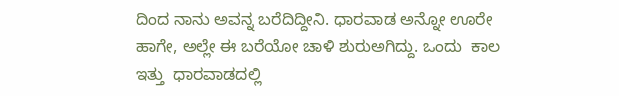ದಿಂದ ನಾನು ಅವನ್ನ ಬರೆದಿದ್ದೀನಿ. ಧಾರವಾಡ ಅನ್ನೋ ಊರೇ ಹಾಗೇ, ಅಲ್ಲೇ ಈ ಬರೆಯೋ ಚಾಳಿ ಶುರುಅಗಿದ್ದು. ಒಂದು  ಕಾಲ ಇತ್ತು  ಧಾರವಾಡದಲ್ಲಿ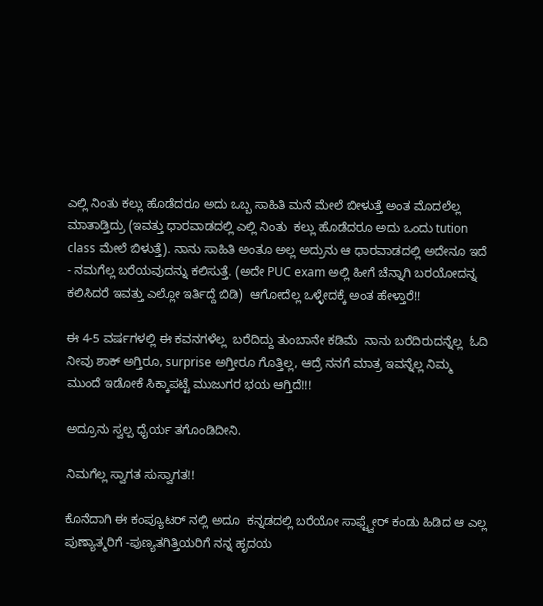ಎಲ್ಲಿ ನಿಂತು ಕಲ್ಲು ಹೊಡೆದರೂ ಅದು ಒಬ್ಬ ಸಾಹಿತಿ ಮನೆ ಮೇಲೆ ಬೀಳುತ್ತೆ ಅಂತ ಮೊದಲೆಲ್ಲ ಮಾತಾಡ್ತಿದ್ರು (ಇವತ್ತು ಧಾರವಾಡದಲ್ಲಿ ಎಲ್ಲಿ ನಿಂತು  ಕಲ್ಲು ಹೊಡೆದರೂ ಅದು ಒಂದು tution class ಮೇಲೆ ಬಿಳುತ್ತೆ). ನಾನು ಸಾಹಿತಿ ಅಂತೂ ಅಲ್ಲ ಅದ್ರುನು ಆ ಧಾರವಾಡದಲ್ಲಿ ಅದೇನೂ ಇದೆ - ನಮಗೆಲ್ಲ ಬರೆಯವುದನ್ನು ಕಲಿಸುತ್ತೆ. (ಅದೇ PUC exam ಅಲ್ಲಿ ಹೀಗೆ ಚೆನ್ನಾಗಿ ಬರಯೋದನ್ನ ಕಲಿಸಿದರೆ ಇವತ್ತು ಎಲ್ಲೋ ಇರ್ತಿದ್ದೆ ಬಿಡಿ)  ಆಗೋದೆಲ್ಲ ಒಳ್ಳೇದಕ್ಕೆ ಅಂತ ಹೇಳ್ತಾರೆ!!

ಈ 4-5 ವರ್ಷಗಳಲ್ಲಿ ಈ ಕವನಗಳೆಲ್ಲ  ಬರೆದಿದ್ದು ತುಂಬಾನೇ ಕಡಿಮೆ  ನಾನು ಬರೆದಿರುದನ್ನೆಲ್ಲ  ಓದಿ ನೀವು ಶಾಕ್ ಅಗ್ತಿರೂ, surprise ಅಗ್ತೀರೂ ಗೊತ್ತಿಲ್ಲ, ಆದ್ರೆ ನನಗೆ ಮಾತ್ರ ಇವನ್ನೆಲ್ಲ ನಿಮ್ಮ ಮುಂದೆ ಇಡೋಕೆ ಸಿಕ್ಕಾಪಟ್ಟೆ ಮುಜುಗರ ಭಯ ಆಗ್ತಿದೆ!!!

ಅದ್ರೂನು ಸ್ವಲ್ಪ ಧೈರ್ಯ ತಗೊಂಡಿದೀನಿ.

ನಿಮಗೆಲ್ಲ ಸ್ವಾಗತ ಸುಸ್ವಾಗತ!!

ಕೊನೆದಾಗಿ ಈ ಕಂಪ್ಯೂಟರ್ ನಲ್ಲಿ ಅದೂ  ಕನ್ನಡದಲ್ಲಿ ಬರೆಯೋ ಸಾಫ್ಟ್ವೇರ್ ಕಂಡು ಹಿಡಿದ ಆ ಎಲ್ಲ ಪುಣ್ಯಾತ್ಮರಿಗೆ -ಪುಣ್ಯತಗಿತ್ತಿಯರಿಗೆ ನನ್ನ ಹೃದಯ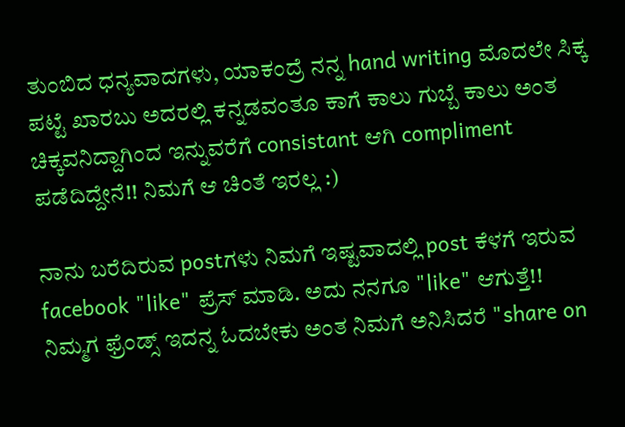ತುಂಬಿದ ಧನ್ಯವಾದಗಳು, ಯಾಕಂದ್ರೆ ನನ್ನ hand writing ಮೊದಲೇ ಸಿಕ್ಕ ಪಟ್ಟೆ ಖಾರಬು ಅದರಲ್ಲಿ ಕನ್ನಡವಂತೂ ಕಾಗೆ ಕಾಲು ಗುಬ್ಬೆ ಕಾಲು ಅಂತ ಚಿಕ್ಕವನಿದ್ದಾಗಿಂದ ಇನ್ನುವರೆಗೆ consistant ಆಗಿ compliment ಪಡೆದಿದ್ದೇನೆ!! ನಿಮಗೆ ಆ ಚಿಂತೆ ಇರಲ್ಲ :)

ನಾನು ಬರೆದಿರುವ postಗಳು ನಿಮಗೆ ಇಷ್ಟವಾದಲ್ಲಿ post ಕೆಳಗೆ ಇರುವ facebook "like" ಪ್ರೆಸ್ ಮಾಡಿ. ಅದು ನನಗೂ "like" ಆಗುತ್ತೆ!!
ನಿಮ್ಮಗ ಫ್ರೆಂಡ್ಸ್ ಇದನ್ನ ಓದಬೇಕು ಅಂತ ನಿಮಗೆ ಅನಿಸಿದರೆ "share on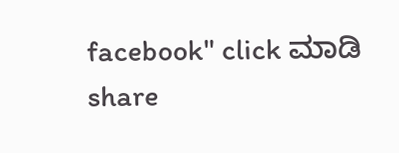facebook" click ಮಾಡಿ share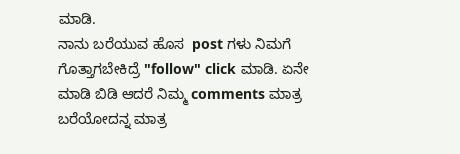ಮಾಡಿ.
ನಾನು ಬರೆಯುವ ಹೊಸ  post ಗಳು ನಿಮಗೆ ಗೊತ್ತಾಗಬೇಕಿದ್ರೆ "follow" click ಮಾಡಿ. ಏನೇ ಮಾಡಿ ಬಿಡಿ ಆದರೆ ನಿಮ್ಮ comments ಮಾತ್ರ ಬರೆಯೋದನ್ನ ಮಾತ್ರ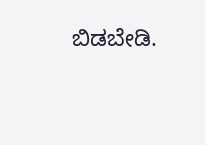ಬಿಡಬೇಡಿ.